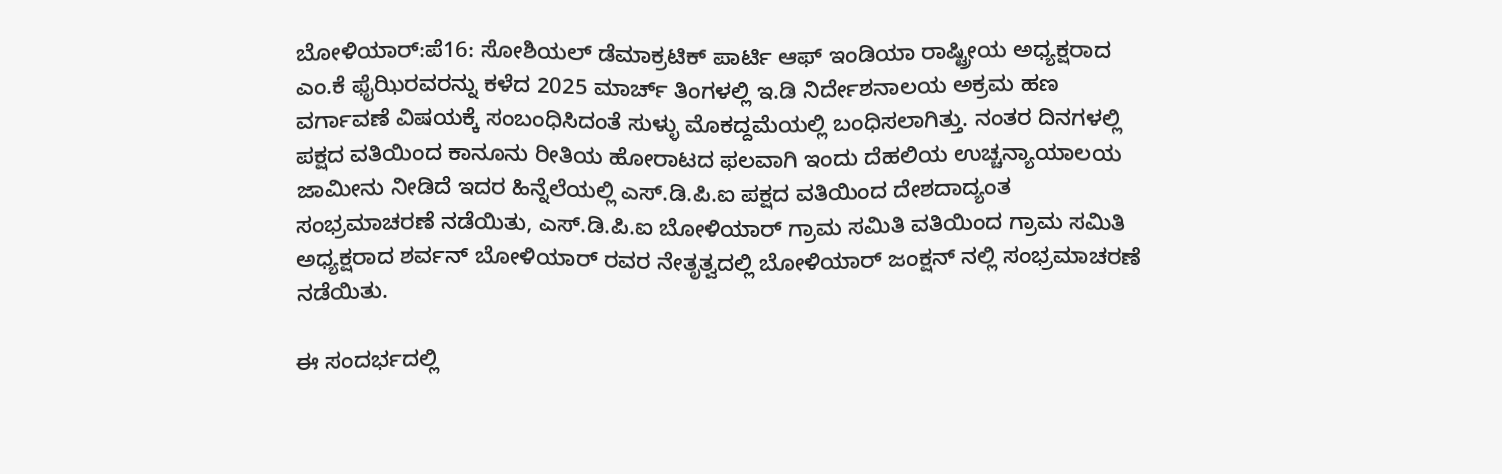ಬೋಳಿಯಾರ್:ಪೆ16: ಸೋಶಿಯಲ್ ಡೆಮಾಕ್ರಟಿಕ್ ಪಾರ್ಟಿ ಆಫ್ ಇಂಡಿಯಾ ರಾಷ್ಟ್ರೀಯ ಅಧ್ಯಕ್ಷರಾದ ಎಂ.ಕೆ ಫೈಝಿರವರನ್ನು ಕಳೆದ 2025 ಮಾರ್ಚ್ ತಿಂಗಳಲ್ಲಿ ಇ.ಡಿ ನಿರ್ದೇಶನಾಲಯ ಅಕ್ರಮ ಹಣ ವರ್ಗಾವಣೆ ವಿಷಯಕ್ಕೆ ಸಂಬಂಧಿಸಿದಂತೆ ಸುಳ್ಳು ಮೊಕದ್ದಮೆಯಲ್ಲಿ ಬಂಧಿಸಲಾಗಿತ್ತು. ನಂತರ ದಿನಗಳಲ್ಲಿ ಪಕ್ಷದ ವತಿಯಿಂದ ಕಾನೂನು ರೀತಿಯ ಹೋರಾಟದ ಫಲವಾಗಿ ಇಂದು ದೆಹಲಿಯ ಉಚ್ಚನ್ಯಾಯಾಲಯ ಜಾಮೀನು ನೀಡಿದೆ ಇದರ ಹಿನ್ನೆಲೆಯಲ್ಲಿ ಎಸ್.ಡಿ.ಪಿ.ಐ ಪಕ್ಷದ ವತಿಯಿಂದ ದೇಶದಾದ್ಯಂತ ಸಂಭ್ರಮಾಚರಣೆ ನಡೆಯಿತು, ಎಸ್.ಡಿ.ಪಿ.ಐ ಬೋಳಿಯಾರ್ ಗ್ರಾಮ ಸಮಿತಿ ವತಿಯಿಂದ ಗ್ರಾಮ ಸಮಿತಿ ಅಧ್ಯಕ್ಷರಾದ ಶರ್ವನ್ ಬೋಳಿಯಾರ್ ರವರ ನೇತೃತ್ವದಲ್ಲಿ ಬೋಳಿಯಾರ್ ಜಂಕ್ಷನ್ ನಲ್ಲಿ ಸಂಭ್ರಮಾಚರಣೆ ನಡೆಯಿತು.

ಈ ಸಂದರ್ಭದಲ್ಲಿ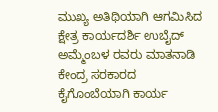ಮುಖ್ಯ ಅತಿಥಿಯಾಗಿ ಆಗಮಿಸಿದ ಕ್ಷೇತ್ರ ಕಾರ್ಯದರ್ಶಿ ಉಬೈದ್ ಅಮ್ಮೆಂಬಳ ರವರು ಮಾತನಾಡಿ ಕೇಂದ್ರ ಸರಕಾರದ ಕೈಗೊಂಬೆಯಾಗಿ ಕಾರ್ಯ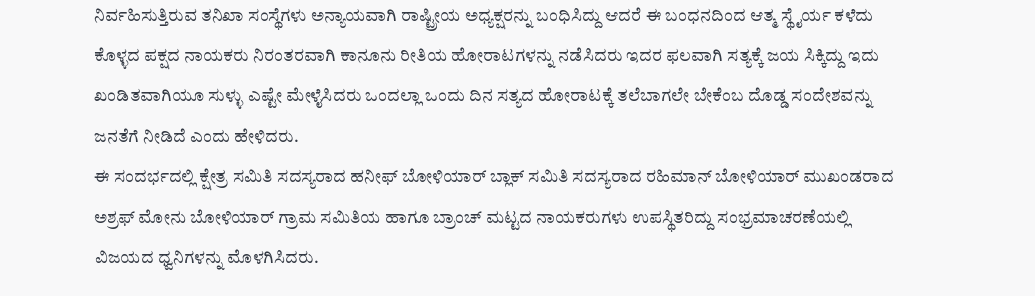ನಿರ್ವಹಿಸುತ್ತಿರುವ ತನಿಖಾ ಸಂಸ್ಥೆಗಳು ಅನ್ಯಾಯವಾಗಿ ರಾಷ್ಟ್ರೀಯ ಅಧ್ಯಕ್ಷರನ್ನು ಬಂಧಿಸಿದ್ದು ಆದರೆ ಈ ಬಂಧನದಿಂದ ಆತ್ಮ ಸ್ಥೈರ್ಯ ಕಳೆದು ಕೊಳ್ಳದ ಪಕ್ಷದ ನಾಯಕರು ನಿರಂತರವಾಗಿ ಕಾನೂನು ರೀತಿಯ ಹೋರಾಟಗಳನ್ನು ನಡೆಸಿದರು ಇದರ ಫಲವಾಗಿ ಸತ್ಯಕ್ಕೆ ಜಯ ಸಿಕ್ಕಿದ್ದು ಇದು ಖಂಡಿತವಾಗಿಯೂ ಸುಳ್ಳು ಎಷ್ಟೇ ಮೇಳೈಸಿದರು ಒಂದಲ್ಲಾ ಒಂದು ದಿನ ಸತ್ಯದ ಹೋರಾಟಕ್ಕೆ ತಲೆಬಾಗಲೇ ಬೇಕೆಂಬ ದೊಡ್ಡ ಸಂದೇಶವನ್ನು ಜನತೆಗೆ ನೀಡಿದೆ ಎಂದು ಹೇಳಿದರು.
ಈ ಸಂದರ್ಭದಲ್ಲಿ ಕ್ಷೇತ್ರ ಸಮಿತಿ ಸದಸ್ಯರಾದ ಹನೀಫ್ ಬೋಳಿಯಾರ್ ಬ್ಲಾಕ್ ಸಮಿತಿ ಸದಸ್ಯರಾದ ರಹಿಮಾನ್ ಬೋಳಿಯಾರ್ ಮುಖಂಡರಾದ ಅಶ್ರಫ್ ಮೋನು ಬೋಳಿಯಾರ್ ಗ್ರಾಮ ಸಮಿತಿಯ ಹಾಗೂ ಬ್ರಾಂಚ್ ಮಟ್ಟದ ನಾಯಕರುಗಳು ಉಪಸ್ಥಿತರಿದ್ದು ಸಂಭ್ರಮಾಚರಣೆಯಲ್ಲಿ ವಿಜಯದ ಧ್ವನಿಗಳನ್ನು ಮೊಳಗಿಸಿದರು.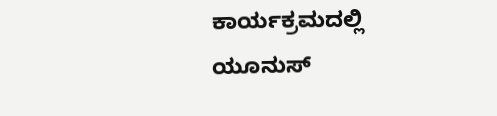ಕಾರ್ಯಕ್ರಮದಲ್ಲಿ ಯೂನುಸ್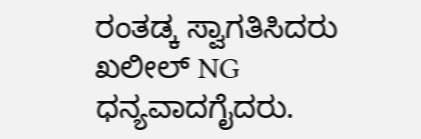ರಂತಡ್ಕ ಸ್ವಾಗತಿಸಿದರು ಖಲೀಲ್ NG ಧನ್ಯವಾದಗೈದರು.